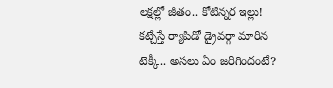లక్షల్లో జీతం.. కోటిన్నర ఇల్లు! కట్చేస్తే ర్యాపిడో డ్రైవర్గా మారిన టెక్కీ.. అసలు ఏం జరిగిందంటే?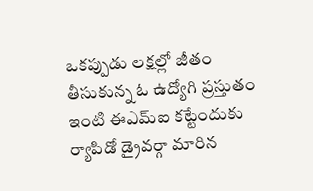ఒకప్పుడు లక్షల్లో జీతం తీసుకున్న ఓ ఉద్యోగి ప్రస్తుతం ఇంటి ఈఎమ్ఐ కట్టేందుకు ర్యాపిడో డ్రైవర్గా మారిన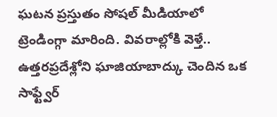ఘటన ప్రస్తుతం సోషల్ మీడియాలో ట్రెండింగ్గా మారింది. వివరాల్లోకి వెళ్తే.. ఉత్తరప్రదేశ్లోని ఘాజియాబాద్కు చెందిన ఒక సాఫ్ట్వేర్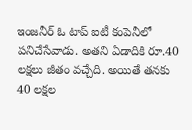ఇంజనీర్ ఓ టాప్ ఐటీ కంపెనీలో పనిచేసేవాడు. అతని ఏడాదికి రూ.40 లక్షలు జీతం వచ్చేది. అయితే తనకు 40 లక్షల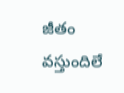జీతం వస్తుందిలే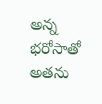అన్న భరోసాతో అతను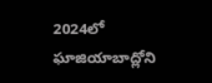2024లో ఘాజియాబాద్లోని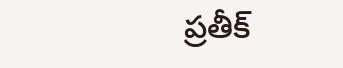ప్రతీక్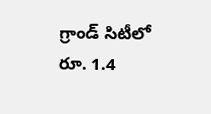గ్రాండ్ సిటీలో రూ. 1.4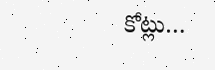కోట్లు…